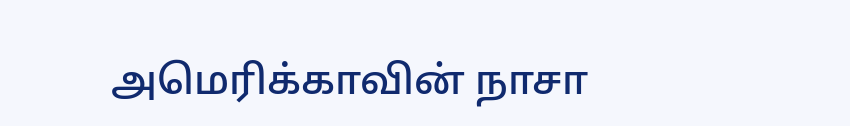அமெரிக்காவின் நாசா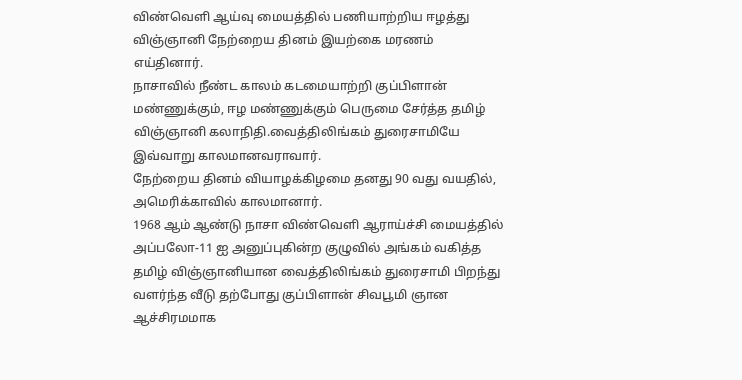விண்வெளி ஆய்வு மையத்தில் பணியாற்றிய ஈழத்து விஞ்ஞானி நேற்றைய தினம் இயற்கை மரணம் எய்தினார்.
நாசாவில் நீண்ட காலம் கடமையாற்றி குப்பிளான் மண்ணுக்கும், ஈழ மண்ணுக்கும் பெருமை சேர்த்த தமிழ் விஞ்ஞானி கலாநிதி.வைத்திலிங்கம் துரைசாமியே இவ்வாறு காலமானவராவார்.
நேற்றைய தினம் வியாழக்கிழமை தனது 90 வது வயதில், அமெரிக்காவில் காலமானார்.
1968 ஆம் ஆண்டு நாசா விண்வெளி ஆராய்ச்சி மையத்தில் அப்பலோ-11 ஐ அனுப்புகின்ற குழுவில் அங்கம் வகித்த தமிழ் விஞ்ஞானியான வைத்திலிங்கம் துரைசாமி பிறந்து வளர்ந்த வீடு தற்போது குப்பிளான் சிவபூமி ஞான ஆச்சிரமமாக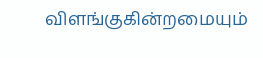விளங்குகின்றமையும்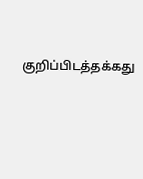குறிப்பிடத்தக்கது